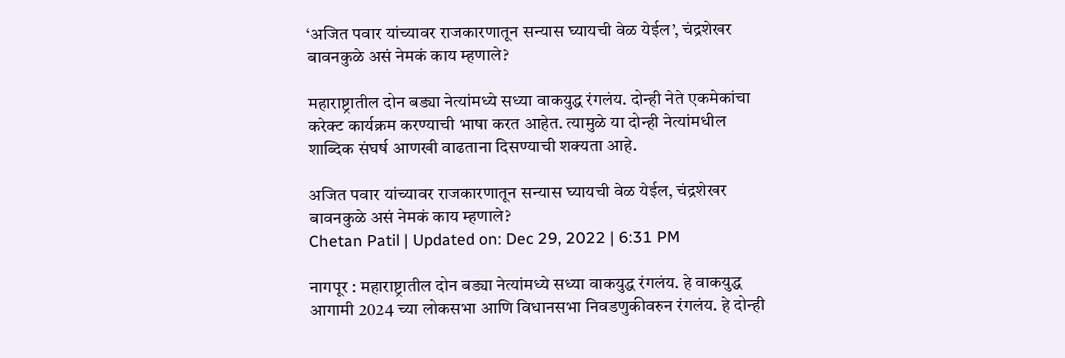‘अजित पवार यांच्यावर राजकारणातून सन्यास घ्यायची वेळ येईल’, चंद्रशेखर बावनकुळे असं नेमकं काय म्हणाले?

महाराष्ट्रातील दोन बड्या नेत्यांमध्ये सध्या वाकयुद्ध रंगलंय. दोन्ही नेते एकमेकांचा करेक्ट कार्यक्रम करण्याची भाषा करत आहेत. त्यामुळे या दोन्ही नेत्यांमधील शाब्दिक संघर्ष आणखी वाढताना दिसण्याची शक्यता आहे.

अजित पवार यांच्यावर राजकारणातून सन्यास घ्यायची वेळ येईल, चंद्रशेखर बावनकुळे असं नेमकं काय म्हणाले?
Chetan Patil | Updated on: Dec 29, 2022 | 6:31 PM

नागपूर : महाराष्ट्रातील दोन बड्या नेत्यांमध्ये सध्या वाकयुद्ध रंगलंय. हे वाकयुद्ध आगामी 2024 च्या लोकसभा आणि विधानसभा निवडणुकीवरुन रंगलंय. हे दोन्ही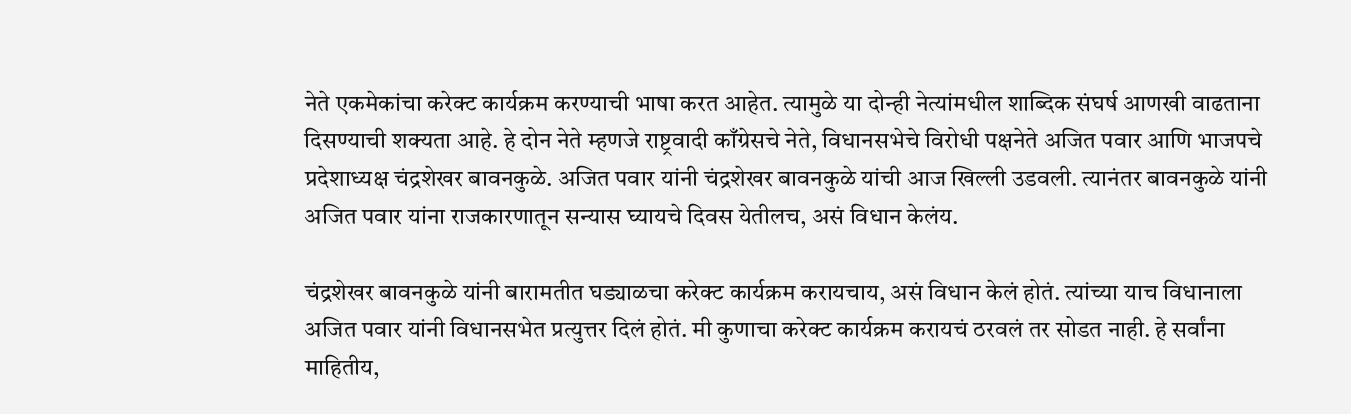नेते एकमेकांचा करेक्ट कार्यक्रम करण्याची भाषा करत आहेत. त्यामुळे या दोन्ही नेत्यांमधील शाब्दिक संघर्ष आणखी वाढताना दिसण्याची शक्यता आहे. हे दोन नेते म्हणजे राष्ट्रवादी काँग्रेसचे नेते, विधानसभेचे विरोधी पक्षनेते अजित पवार आणि भाजपचे प्रदेशाध्यक्ष चंद्रशेखर बावनकुळे. अजित पवार यांनी चंद्रशेखर बावनकुळे यांची आज खिल्ली उडवली. त्यानंतर बावनकुळे यांनी अजित पवार यांना राजकारणातून सन्यास घ्यायचे दिवस येतीलच, असं विधान केलंय.

चंद्रशेखर बावनकुळे यांनी बारामतीत घड्याळचा करेक्ट कार्यक्रम करायचाय, असं विधान केलं होतं. त्यांच्या याच विधानाला अजित पवार यांनी विधानसभेत प्रत्युत्तर दिलं होतं. मी कुणाचा करेक्ट कार्यक्रम करायचं ठरवलं तर सोडत नाही. हे सर्वांना माहितीय,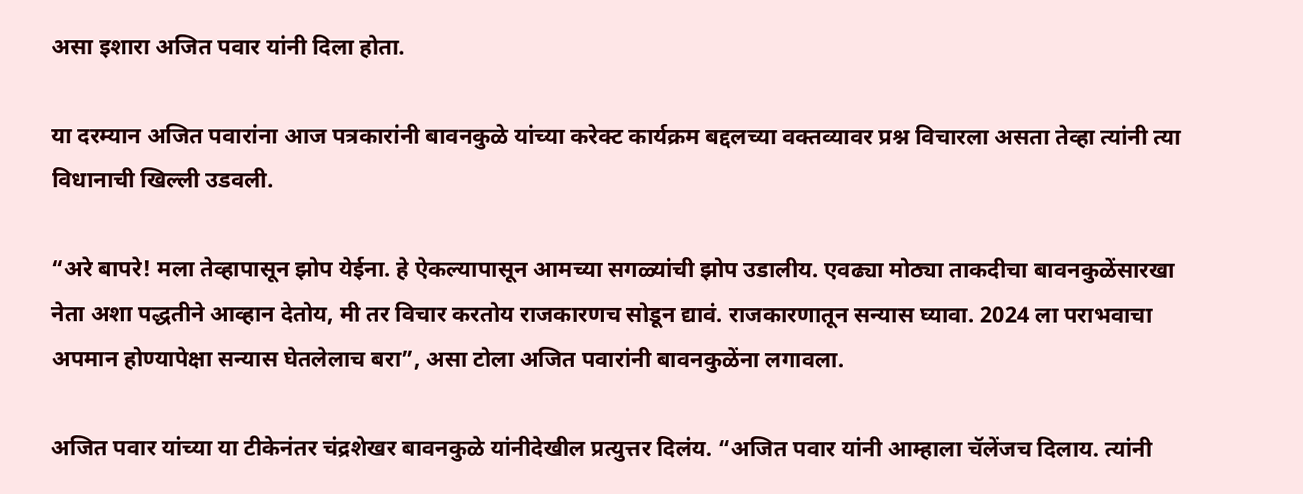असा इशारा अजित पवार यांनी दिला होता.

या दरम्यान अजित पवारांना आज पत्रकारांनी बावनकुळे यांच्या करेक्ट कार्यक्रम बद्दलच्या वक्तव्यावर प्रश्न विचारला असता तेव्हा त्यांनी त्या विधानाची खिल्ली उडवली.

“अरे बापरे! मला तेव्हापासून झोप येईना. हे ऐकल्यापासून आमच्या सगळ्यांची झोप उडालीय. एवढ्या मोठ्या ताकदीचा बावनकुळेंसारखा नेता अशा पद्धतीने आव्हान देतोय, मी तर विचार करतोय राजकारणच सोडून द्यावं. राजकारणातून सन्यास घ्यावा. 2024 ला पराभवाचा अपमान होण्यापेक्षा सन्यास घेतलेलाच बरा”, असा टोला अजित पवारांनी बावनकुळेंना लगावला.

अजित पवार यांच्या या टीकेनंतर चंद्रशेखर बावनकुळे यांनीदेखील प्रत्युत्तर दिलंय. “अजित पवार यांनी आम्हाला चॅलेंजच दिलाय. त्यांनी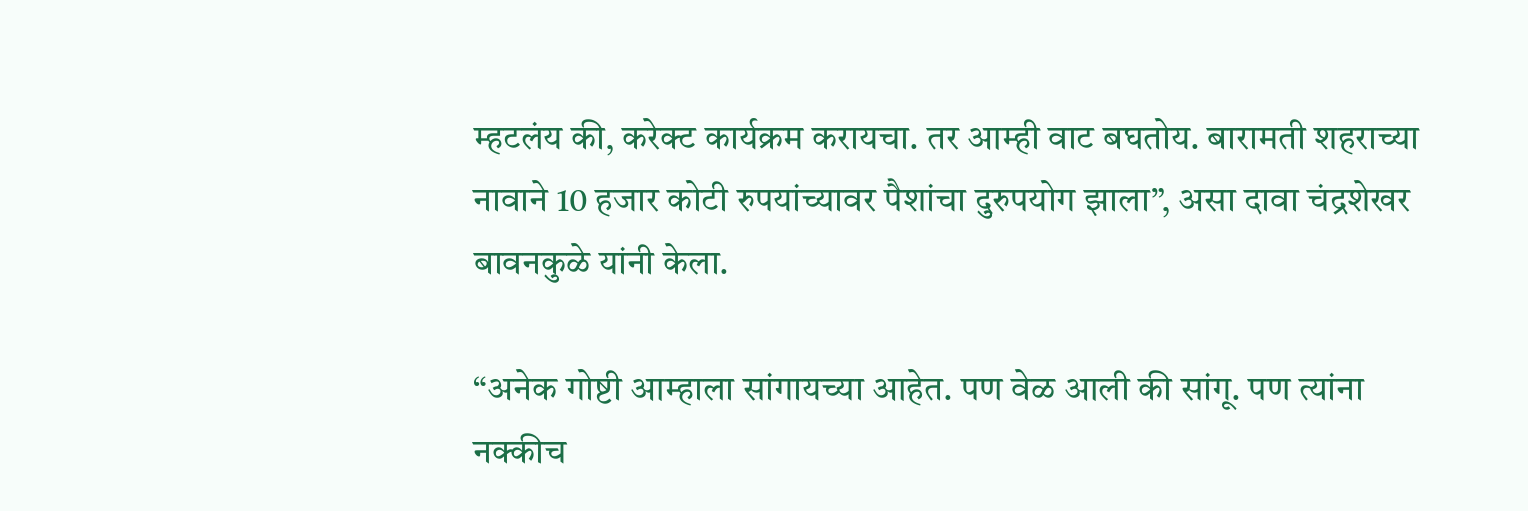म्हटलंय की, करेक्ट कार्यक्रम करायचा. तर आम्ही वाट बघतोय. बारामती शहराच्या नावाने 10 हजार कोटी रुपयांच्यावर पैशांचा दुरुपयोग झाला”, असा दावा चंद्रशेखर बावनकुळे यांनी केला.

“अनेक गोष्टी आम्हाला सांगायच्या आहेत. पण वेळ आली की सांगू. पण त्यांना नक्कीच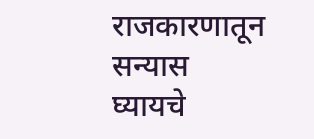राजकारणातून सन्यास घ्यायचे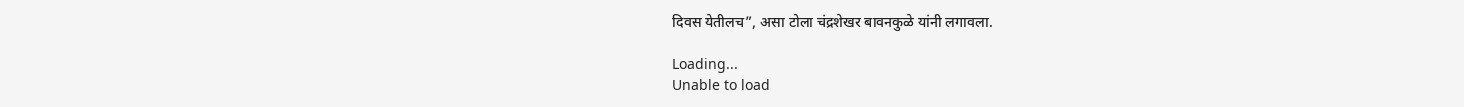दिवस येतीलच”, असा टोला चंद्रशेखर बावनकुळे यांनी लगावला.

Loading...
Unable to load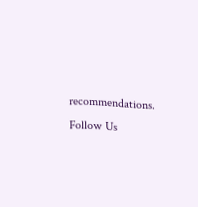recommendations.
Follow Us